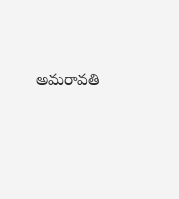అమరావతి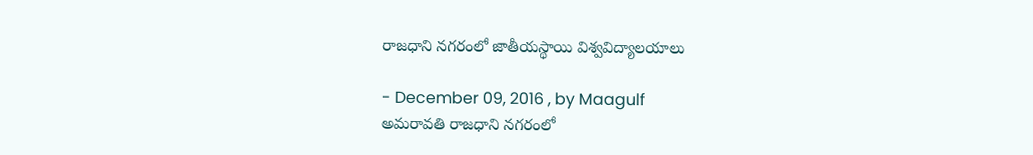రాజధాని నగరంలో జాతీయస్థాయి విశ్వవిద్యాలయాలు

- December 09, 2016 , by Maagulf
అమరావతి రాజధాని నగరంలో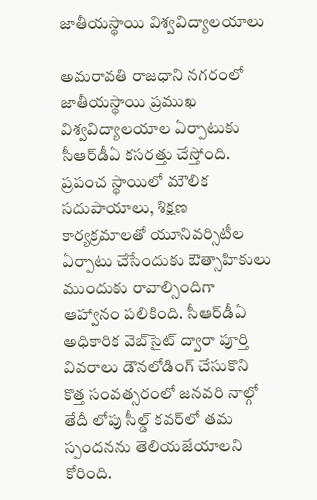జాతీయస్థాయి విశ్వవిద్యాలయాలు

అమరావతి రాజధాని నగరంలో జాతీయస్థాయి ప్రముఖ విశ్వవిద్యాలయాల ఏర్పాటుకు సీఆర్‌డీఏ కసరత్తు చేస్తోంది. ప్రపంచ స్థాయిలో మౌలిక సదుపాయాలు, శిక్షణ కార్యక్రమాలతో యూనివర్సిటీల ఏర్పాటు చేసేందుకు ఔత్సాహికులు ముందుకు రావాల్సిందిగా ఆహ్వానం పలికింది. సీఆర్‌డీఏ అధికారిక వెబ్‌సైట్‌ ద్వారా పూర్తి వివరాలు డౌనలోడింగ్‌ చేసుకొని కొత్త సంవత్సరంలో జనవరి నాల్గో తేదీ లోపు సీల్డ్‌ కవర్‌లో తమ స్పందనను తెలియజేయాలని కోరింది.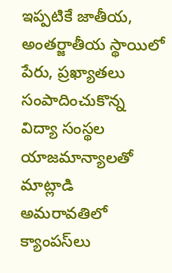ఇప్పటికే జాతీయ, అంతర్జాతీయ స్థాయిలో పేరు, ప్రఖ్యాతలు సంపాదించుకొన్న విద్యా సంస్థల యాజమాన్యాలతో మాట్లాడి అమరావతిలో క్యాంపస్‌లు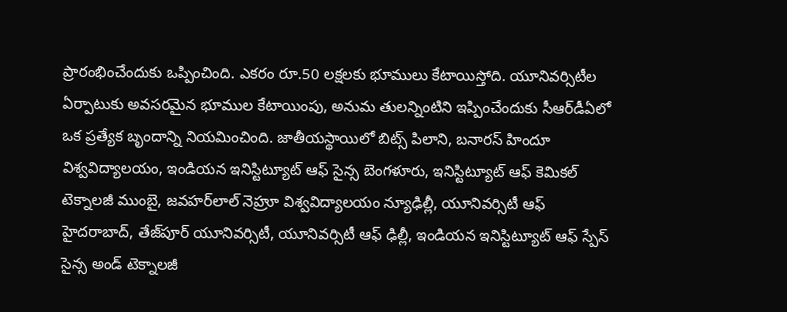ప్రారంభించేందుకు ఒప్పించింది. ఎకరం రూ.50 లక్షలకు భూములు కేటాయిస్తోది. యూనివర్సిటీల ఏర్పాటుకు అవసరమైన భూముల కేటాయింపు, అనుమ తులన్నింటిని ఇప్పించేందుకు సీఆర్‌డీఏలో ఒక ప్రత్యేక బృందాన్ని నియమించింది. జాతీయస్థాయిలో బిట్స్‌ పిలాని, బనారస్‌ హిందూ విశ్వవిద్యాలయం, ఇండియన ఇనిస్టిట్యూట్‌ ఆఫ్‌ సైన్స బెంగళూరు, ఇనిస్టిట్యూట్‌ ఆఫ్‌ కెమికల్‌ టెక్నాలజీ ముంబై, జవహర్‌లాల్‌ నెహ్రూ విశ్వవిద్యాలయం న్యూఢిల్లీ, యూనివర్సిటీ ఆఫ్‌ హైదరాబాద్‌, తేజ్‌పూర్‌ యూనివర్సిటీ, యూనివర్సిటీ ఆఫ్‌ ఢిల్లీ, ఇండియన ఇనిస్టిట్యూట్‌ ఆఫ్‌ స్పేస్‌ సైన్స అండ్‌ టెక్నాలజీ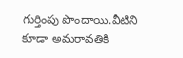గుర్తింపు పొందాయి.వీటిని కూడా అమరావతికి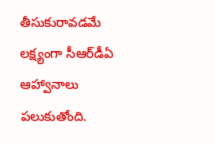తీసుకురావడమే లక్ష్యంగా సీఆర్‌డీఏ ఆహ్వానాలు పలుకుతోంది.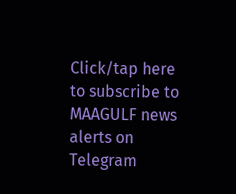Click/tap here to subscribe to MAAGULF news alerts on Telegram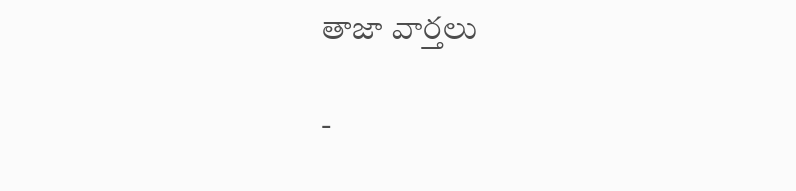తాజా వార్తలు

-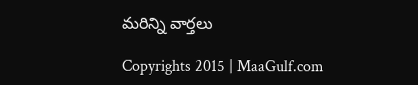మరిన్ని వార్తలు

Copyrights 2015 | MaaGulf.com